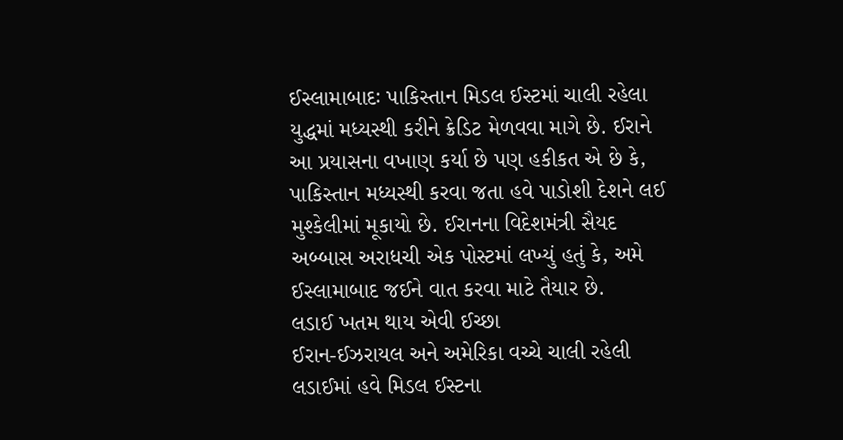ઈસ્લામાબાદઃ પાકિસ્તાન મિડલ ઈસ્ટમાં ચાલી રહેલા યુદ્ધમાં મધ્યસ્થી કરીને ક્રેડિટ મેળવવા માગે છે. ઈરાને આ પ્રયાસના વખાણ કર્યા છે પણ હકીકત એ છે કે, પાકિસ્તાન મધ્યસ્થી કરવા જતા હવે પાડોશી દેશને લઈ મુશ્કેલીમાં મૂકાયો છે. ઈરાનના વિદેશમંત્રી સૈયદ અબ્બાસ અરાધચી એક પોસ્ટમાં લખ્યું હતું કે, અમે ઈસ્લામાબાદ જઈને વાત કરવા માટે તૈયાર છે.
લડાઈ ખતમ થાય એવી ઈચ્છા
ઈરાન-ઈઝરાયલ અને અમેરિકા વચ્ચે ચાલી રહેલી લડાઈમાં હવે મિડલ ઈસ્ટના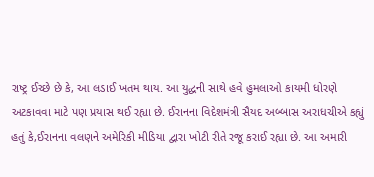રાષ્ટ્ર ઈચ્છે છે કે, આ લડાઈ ખતમ થાય. આ યુદ્ધની સાથે હવે હુમલાઓ કાયમી ધોરણે અટકાવવા માટે પણ પ્રયાસ થઈ રહ્યા છે. ઈરાનના વિદેશમંત્રી સૈયદ અબ્બાસ અરાધચીએ કહ્યું હતું કે,ઈરાનના વલણને અમેરિકી મીડિયા દ્વારા ખોટી રીતે રજૂ કરાઈ રહ્યા છે. આ અમારી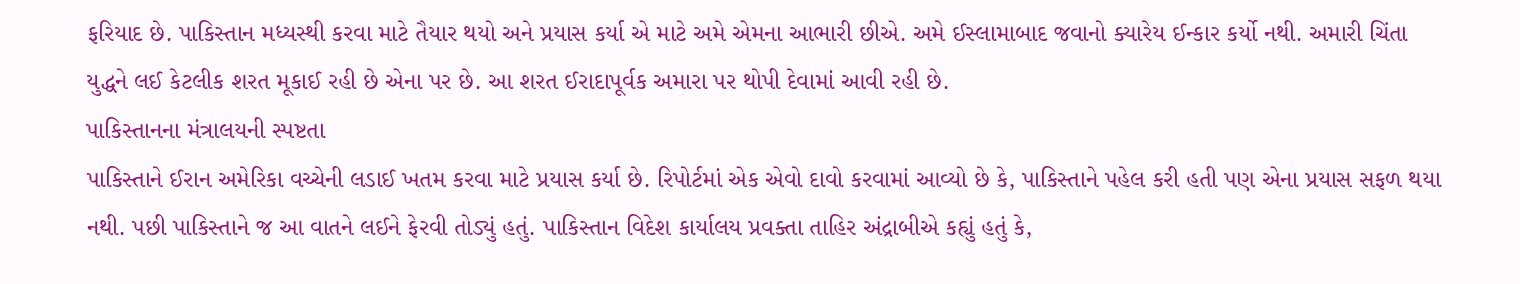ફરિયાદ છે. પાકિસ્તાન મધ્યસ્થી કરવા માટે તૈયાર થયો અને પ્રયાસ કર્યા એ માટે અમે એમના આભારી છીએ. અમે ઈસ્લામાબાદ જવાનો ક્યારેય ઈન્કાર કર્યો નથી. અમારી ચિંતા યુદ્ધને લઈ કેટલીક શરત મૂકાઈ રહી છે એના પર છે. આ શરત ઈરાદાપૂર્વક અમારા પર થોપી દેવામાં આવી રહી છે.
પાકિસ્તાનના મંત્રાલયની સ્પષ્ટતા
પાકિસ્તાને ઈરાન અમેરિકા વચ્ચેની લડાઈ ખતમ કરવા માટે પ્રયાસ કર્યા છે. રિપોર્ટમાં એક એવો દાવો કરવામાં આવ્યો છે કે, પાકિસ્તાને પહેલ કરી હતી પણ એના પ્રયાસ સફળ થયા નથી. પછી પાકિસ્તાને જ આ વાતને લઈને ફેરવી તોડ્યું હતું. પાકિસ્તાન વિદેશ કાર્યાલય પ્રવક્તા તાહિર અંદ્રાબીએ કહ્યું હતું કે,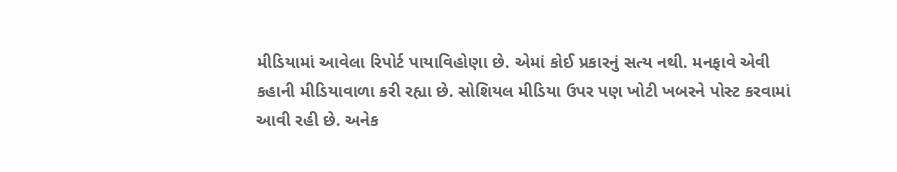મીડિયામાં આવેલા રિપોર્ટ પાયાવિહોણા છે. એમાં કોઈ પ્રકારનું સત્ય નથી. મનફાવે એવી કહાની મીડિયાવાળા કરી રહ્યા છે. સોશિયલ મીડિયા ઉપર પણ ખોટી ખબરને પોસ્ટ કરવામાં આવી રહી છે. અનેક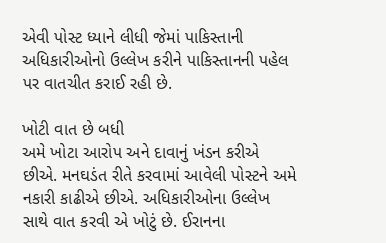એવી પોસ્ટ ધ્યાને લીધી જેમાં પાકિસ્તાની અધિકારીઓનો ઉલ્લેખ કરીને પાકિસ્તાનની પહેલ પર વાતચીત કરાઈ રહી છે.

ખોટી વાત છે બધી
અમે ખોટા આરોપ અને દાવાનું ખંડન કરીએ છીએ. મનઘડંત રીતે કરવામાં આવેલી પોસ્ટને અમે નકારી કાઢીએ છીએ. અધિકારીઓના ઉલ્લેખ સાથે વાત કરવી એ ખોટું છે. ઈરાનના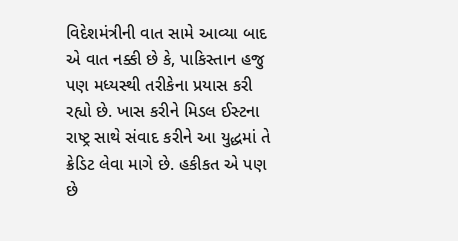વિદેશમંત્રીની વાત સામે આવ્યા બાદ એ વાત નક્કી છે કે, પાકિસ્તાન હજુ પણ મધ્યસ્થી તરીકેના પ્રયાસ કરી રહ્યો છે. ખાસ કરીને મિડલ ઈસ્ટના રાષ્ટ્ર સાથે સંવાદ કરીને આ યુદ્ધમાં તે ક્રેડિટ લેવા માગે છે. હકીકત એ પણ છે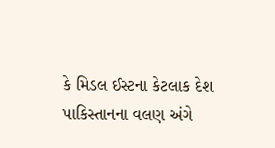કે મિડલ ઈસ્ટના કેટલાક દેશ પાકિસ્તાનના વલણ અંગે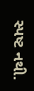સ્પષ્ટ નથી.